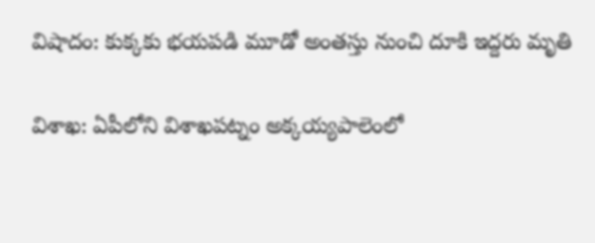విషాదం: కుక్కకు భయపడి మూడో అంతస్తు నుంచి దూకి ఇద్దరు మృతి

విశాఖ: ఏపీలోని విశాఖపట్నం అక్కయ్యపాలెంలో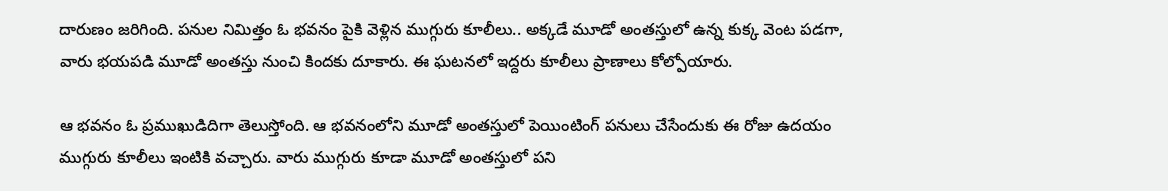దారుణం జరిగింది. పనుల నిమిత్తం ఓ భవనం పైకి వెళ్లిన ముగ్గురు కూలీలు.. అక్కడే మూడో అంతస్తులో ఉన్న కుక్క వెంట పడగా, వారు భయపడి మూడో అంతస్తు నుంచి కిందకు దూకారు. ఈ ఘటనలో ఇద్దరు కూలీలు ప్రాణాలు కోల్పోయారు.

ఆ భవనం ఓ ప్రముఖుడిదిగా తెలుస్తోంది. ఆ భవనంలోని మూడో అంతస్తులో పెయింటింగ్ పనులు చేసేందుకు ఈ రోజు ఉదయం ముగ్గురు కూలీలు ఇంటికి వచ్చారు. వారు ముగ్గురు కూడా మూడో అంతస్తులో పని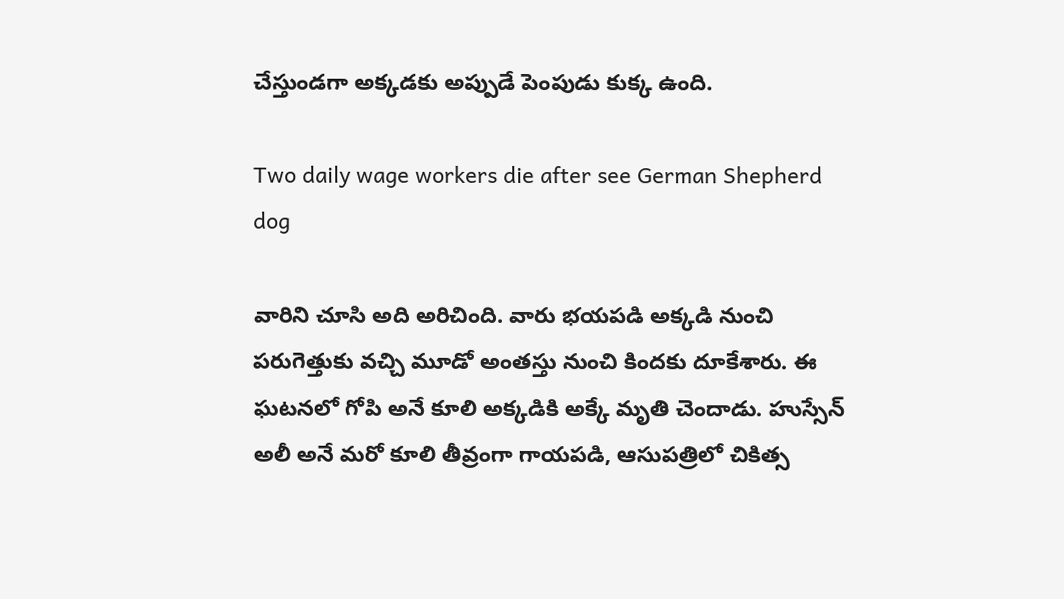చేస్తుండగా అక్కడకు అప్పుడే పెంపుడు కుక్క ఉంది.

Two daily wage workers die after see German Shepherd dog

వారిని చూసి అది అరిచింది. వారు భయపడి అక్కడి నుంచి పరుగెత్తుకు వచ్చి మూడో అంతస్తు నుంచి కిందకు దూకేశారు. ఈ ఘటనలో గోపి అనే కూలి అక్కడికి అక్కే మృతి చెందాడు. హుస్సేన్ అలీ అనే మరో కూలి తీవ్రంగా గాయపడి, ఆసుపత్రిలో చికిత్స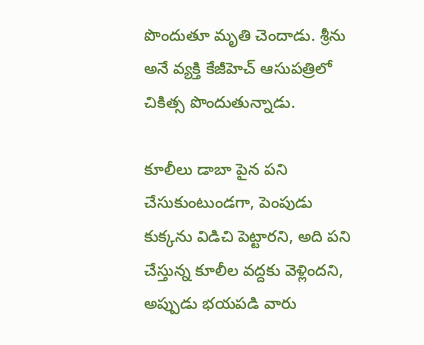పొందుతూ మృతి చెందాడు. శ్రీను అనే వ్యక్తి కేజీహెచ్ ఆసుపత్రిలో చికిత్స పొందుతున్నాడు.

కూలీలు డాబా పైన పని చేసుకుంటుండగా, పెంపుడు కుక్కను విడిచి పెట్టారని, అది పని చేస్తున్న కూలీల వద్దకు వెళ్లిందని, అప్పుడు భయపడి వారు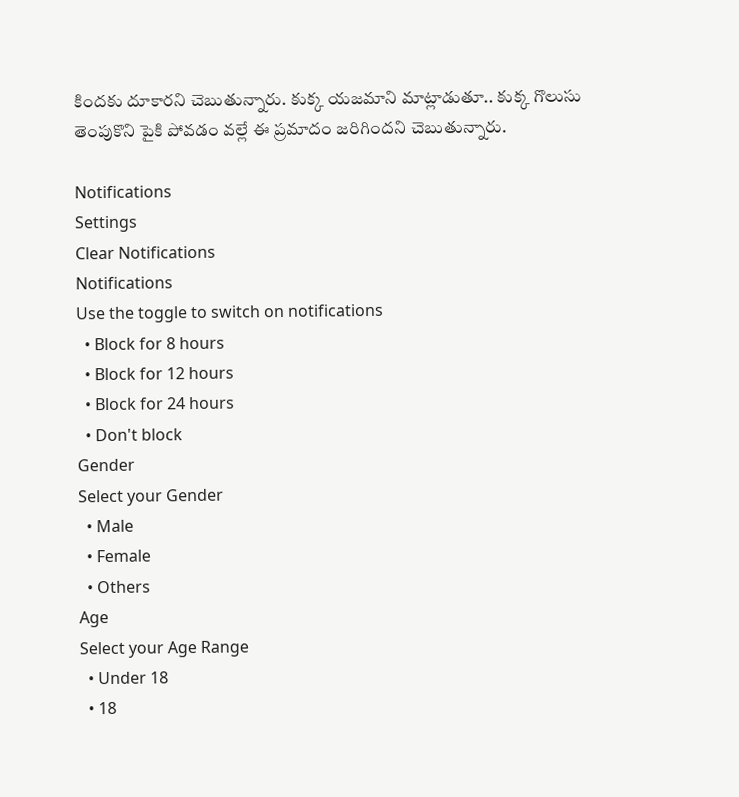కిందకు దూకారని చెబుతున్నారు. కుక్క యజమాని మాట్లాడుతూ.. కుక్క గొలుసు తెంపుకొని పైకి పోవడం వల్లే ఈ ప్రమాదం జరిగిందని చెబుతున్నారు.

Notifications
Settings
Clear Notifications
Notifications
Use the toggle to switch on notifications
  • Block for 8 hours
  • Block for 12 hours
  • Block for 24 hours
  • Don't block
Gender
Select your Gender
  • Male
  • Female
  • Others
Age
Select your Age Range
  • Under 18
  • 18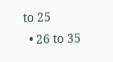to 25
  • 26 to 35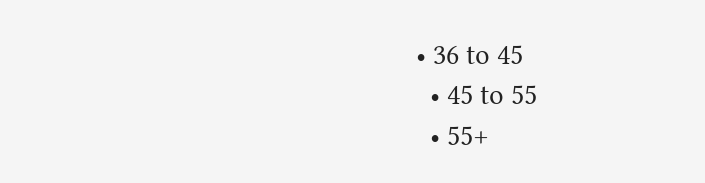• 36 to 45
  • 45 to 55
  • 55+